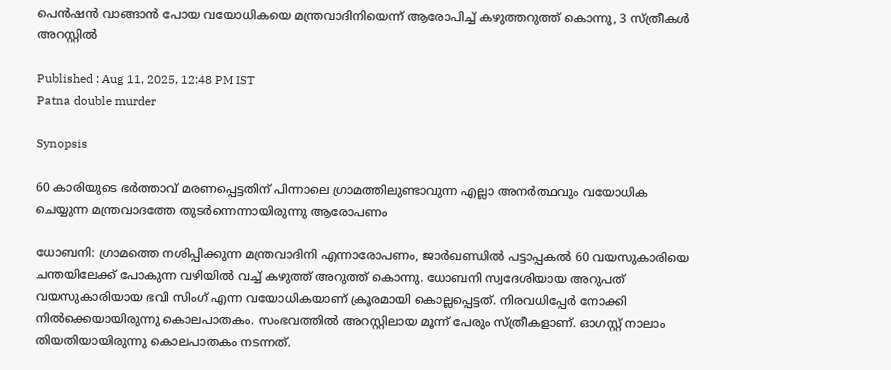പെൻഷൻ വാങ്ങാൻ പോയ വയോധികയെ മന്ത്രവാദിനിയെന്ന് ആരോപിച്ച് കഴുത്തറുത്ത് കൊന്നു, 3 സ്ത്രീകൾ അറസ്റ്റിൽ

Published : Aug 11, 2025, 12:48 PM IST
Patna double murder

Synopsis

60 കാരിയുടെ ഭർത്താവ് മരണപ്പെട്ടതിന് പിന്നാലെ ഗ്രാമത്തിലുണ്ടാവുന്ന എല്ലാ അനർത്ഥവും വയോധിക ചെയ്യുന്ന മന്ത്രവാദത്തേ തുടർന്നെന്നായിരുന്നു ആരോപണം

ധോബനി: ഗ്രാമത്തെ നശിപ്പിക്കുന്ന മന്ത്രവാദിനി എന്നാരോപണം, ജാർഖണ്ഡിൽ പട്ടാപ്പകൽ 60 വയസുകാരിയെ ചന്തയിലേക്ക് പോകുന്ന വഴിയിൽ വച്ച് കഴുത്ത് അറുത്ത് കൊന്നു. ധോബനി സ്വദേശിയായ അറുപത് വയസുകാരിയായ ഭവി സിംഗ് എന്ന വയോധികയാണ് ക്രൂരമായി കൊല്ലപ്പെട്ടത്. നിരവധിപ്പേർ നോക്കി നിൽക്കെയായിരുന്നു കൊലപാതകം. സംഭവത്തിൽ അറസ്റ്റിലായ മൂന്ന് പേരും സ്ത്രീകളാണ്. ഓഗസ്റ്റ് നാലാം തിയതിയായിരുന്നു കൊലപാതകം നടന്നത്.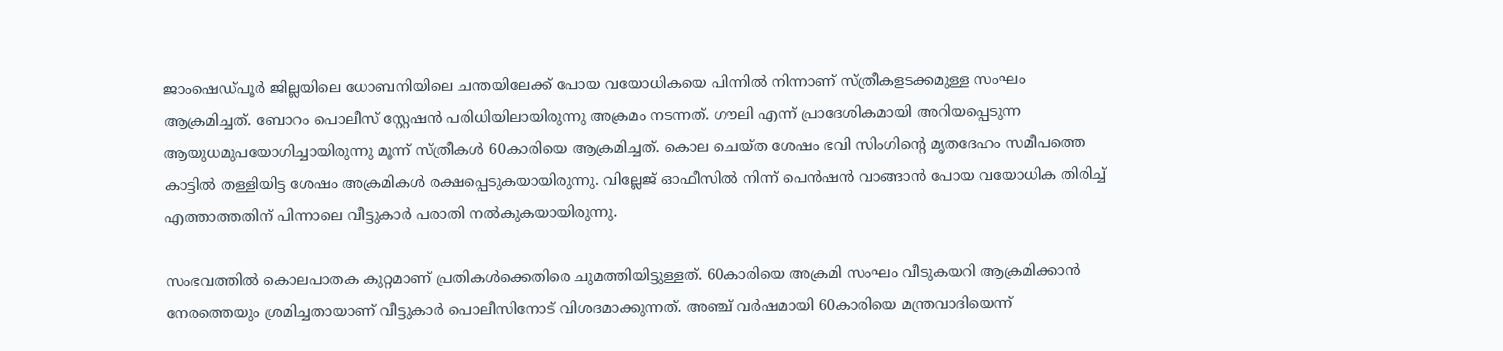ജാംഷെഡ്പൂ‍ർ ജില്ലയിലെ ധോബനിയിലെ ചന്തയിലേക്ക് പോയ വയോധികയെ പിന്നിൽ നിന്നാണ് സ്ത്രീകളടക്കമുള്ള സംഘം ആക്രമിച്ചത്. ബോറം പൊലീസ് സ്റ്റേഷൻ പരിധിയിലായിരുന്നു അക്രമം നടന്നത്. ഗൗലി എന്ന് പ്രാദേശികമായി അറിയപ്പെടുന്ന ആയുധമുപയോഗിച്ചായിരുന്നു മൂന്ന് സ്ത്രീകൾ 60കാരിയെ ആക്രമിച്ചത്. കൊല ചെയ്ത ശേഷം ഭവി സിംഗിന്റെ മൃതദേഹം സമീപത്തെ കാട്ടിൽ തള്ളിയിട്ട ശേഷം അക്രമികൾ രക്ഷപ്പെടുകയായിരുന്നു. വില്ലേജ് ഓഫീസിൽ നിന്ന് പെൻഷൻ വാങ്ങാൻ പോയ വയോധിക തിരിച്ച് എത്താത്തതിന് പിന്നാലെ വീട്ടുകാർ പരാതി നൽകുകയായിരുന്നു.

സംഭവത്തിൽ കൊലപാതക കുറ്റമാണ് പ്രതികൾക്കെതിരെ ചുമത്തിയിട്ടുള്ളത്. 60കാരിയെ അക്രമി സംഘം വീടുകയറി ആക്രമിക്കാൻ നേരത്തെയും ശ്രമിച്ചതായാണ് വീട്ടുകാർ പൊലീസിനോട് വിശദമാക്കുന്നത്. അഞ്ച് വർഷമായി 60കാരിയെ മന്ത്രവാദിയെന്ന്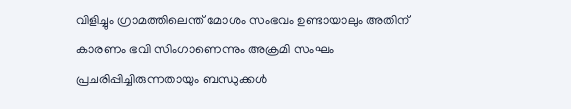വിളിച്ചും ഗ്രാമത്തിലെന്ത് മോശം സംഭവം ഉണ്ടായാലും അതിന് കാരണം ഭവി സിംഗാണെന്നും അക്രമി സംഘം പ്രചരിപ്പിച്ചിരുന്നതായും ബന്ധുക്കൾ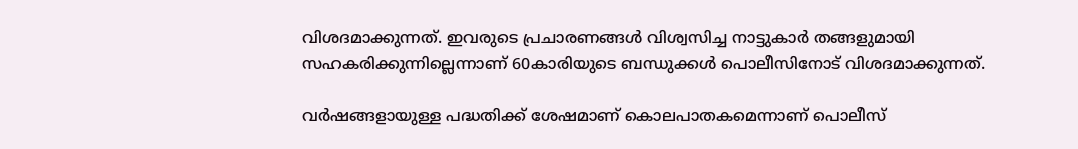വിശദമാക്കുന്നത്. ഇവരുടെ പ്രചാരണങ്ങൾ വിശ്വസിച്ച നാട്ടുകാർ തങ്ങളുമായി സഹകരിക്കുന്നില്ലെന്നാണ് 60കാരിയുടെ ബന്ധുക്കൾ പൊലീസിനോട് വിശദമാക്കുന്നത്.

വ‍ർഷങ്ങളായുള്ള പദ്ധതിക്ക് ശേഷമാണ് കൊലപാതകമെന്നാണ് പൊലീസ്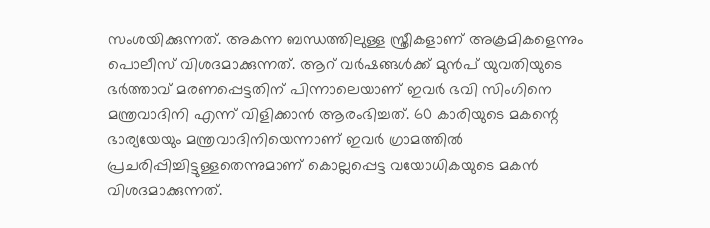സംശയിക്കുന്നത്. അകന്ന ബന്ധത്തിലുള്ള സ്ത്രീകളാണ് അക്രമികളെന്നും പൊലീസ് വിശദമാക്കുന്നത്. ആറ് വ‍ർഷങ്ങൾക്ക് മുൻപ് യുവതിയുടെ ഭർത്താവ് മരണപ്പെട്ടതിന് പിന്നാലെയാണ് ഇവർ ഭവി സിംഗിനെ മന്ത്രവാദിനി എന്ന് വിളിക്കാൻ ആരംഭിച്ചത്. 60 കാരിയുടെ മകന്റെ ഭാര്യയേയും മന്ത്രവാദിനിയെന്നാണ് ഇവർ ഗ്രാമത്തിൽ പ്രചരിപ്പിച്ചിട്ടുള്ളതെന്നുമാണ് കൊല്ലപ്പെട്ട വയോധികയുടെ മകൻ വിശദമാക്കുന്നത്.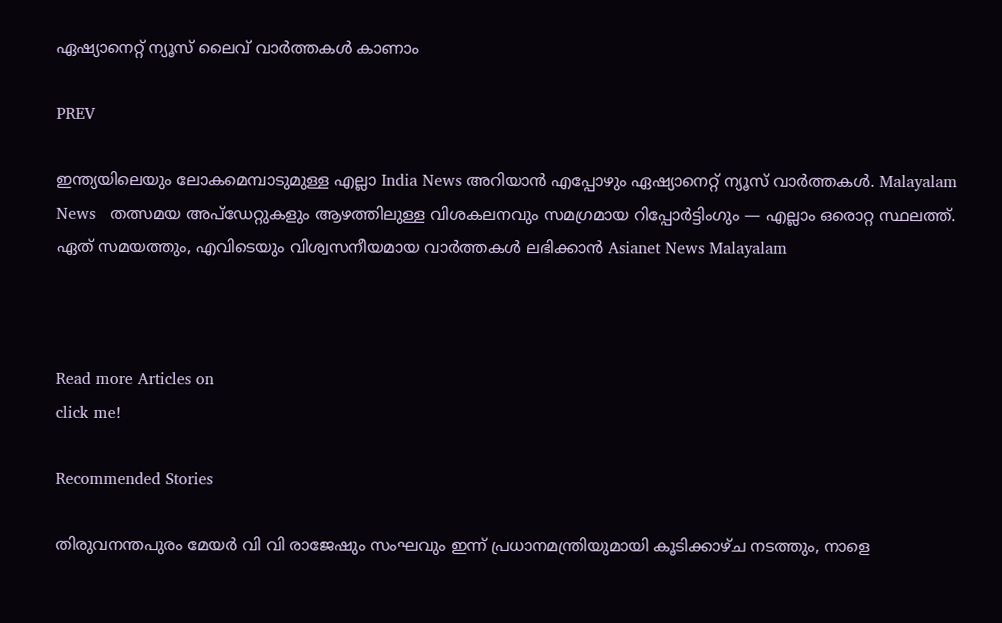ഏഷ്യാനെറ്റ് ന്യൂസ് ലൈവ് വാർത്തകൾ കാണാം

PREV

ഇന്ത്യയിലെയും ലോകമെമ്പാടുമുള്ള എല്ലാ India News അറിയാൻ എപ്പോഴും ഏഷ്യാനെറ്റ് ന്യൂസ് വാർത്തകൾ. Malayalam News   തത്സമയ അപ്‌ഡേറ്റുകളും ആഴത്തിലുള്ള വിശകലനവും സമഗ്രമായ റിപ്പോർട്ടിംഗും — എല്ലാം ഒരൊറ്റ സ്ഥലത്ത്. ഏത് സമയത്തും, എവിടെയും വിശ്വസനീയമായ വാർത്തകൾ ലഭിക്കാൻ Asianet News Malayalam



Read more Articles on
click me!

Recommended Stories

തിരുവനന്തപുരം മേയർ വി വി രാജേഷും സംഘവും ഇന്ന് പ്രധാനമന്ത്രിയുമായി കൂടിക്കാഴ്ച നടത്തും, നാളെ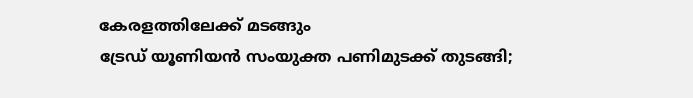കേരളത്തിലേക്ക് മടങ്ങും
ട്രേഡ് യൂണിയൻ സംയുക്ത പണിമുടക്ക് തുടങ്ങി;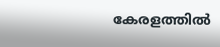കേരളത്തിൽ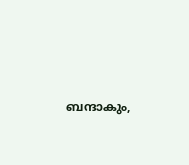ബന്ദാകും,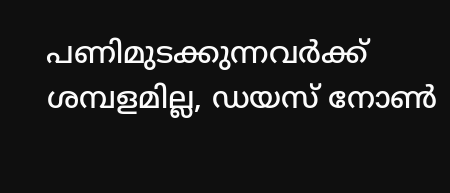പണിമുടക്കുന്നവർക്ക് ശമ്പളമില്ല, ഡയസ് നോൺ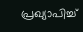പ്രഖ്യാപിച്ച്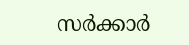സർക്കാർ